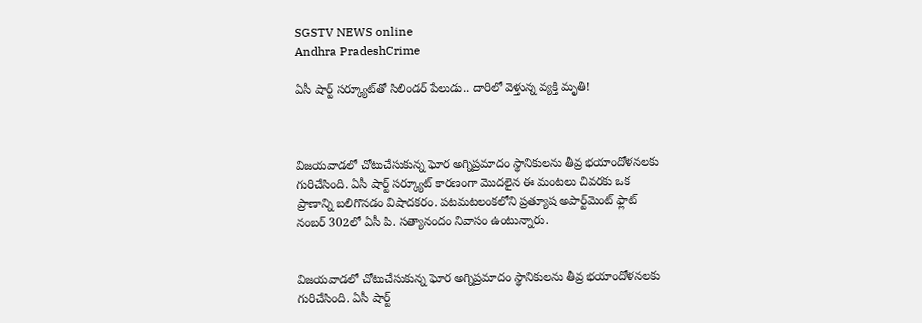SGSTV NEWS online
Andhra PradeshCrime

ఏసీ షార్ట్ సర్క్యూట్‌తో సిలిండర్ పేలుడు.. దారిలో వెళ్తున్న వ్యక్తి మృతి!



విజయవాడలో చోటుచేసుకున్న ఘోర అగ్నిప్రమాదం స్థానికులను తీవ్ర భయాందోళనలకు గురిచేసింది. ఏసీ షార్ట్ సర్క్యూట్ కారణంగా మొదలైన ఈ మంటలు చివరకు ఒక ప్రాణాన్ని బలిగొనడం విషాదకరం. పటమటలంకలోని ప్రత్యూష అపార్ట్‌మెంట్ ఫ్లాట్ నంబర్ 302లో ఏసీ పి. సత్యానందం నివాసం ఉంటున్నారు.


విజయవాడలో చోటుచేసుకున్న ఘోర అగ్నిప్రమాదం స్థానికులను తీవ్ర భయాందోళనలకు గురిచేసింది. ఏసీ షార్ట్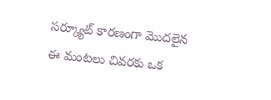సర్క్యూట్ కారణంగా మొదలైన ఈ మంటలు చివరకు ఒక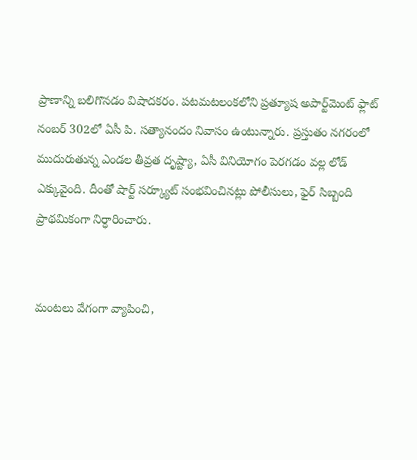ప్రాణాన్ని బలిగొనడం విషాదకరం. పటమటలంకలోని ప్రత్యూష అపార్ట్‌మెంట్ ఫ్లాట్ నంబర్ 302లో ఏసీ పి. సత్యానందం నివాసం ఉంటున్నారు. ప్రస్తుతం నగరంలో ముదురుతున్న ఎండల తీవ్రత దృష్ట్యా, ఏసీ వినియోగం పెరగడం వల్ల లోడ్ ఎక్కువైంది. దీంతో షార్ట్ సర్క్యూట్ సంభవించినట్లు పోలీసులు, ఫైర్ సిబ్బంది ప్రాథమికంగా నిర్ధారించారు.


మంటలు వేగంగా వ్యాపించి,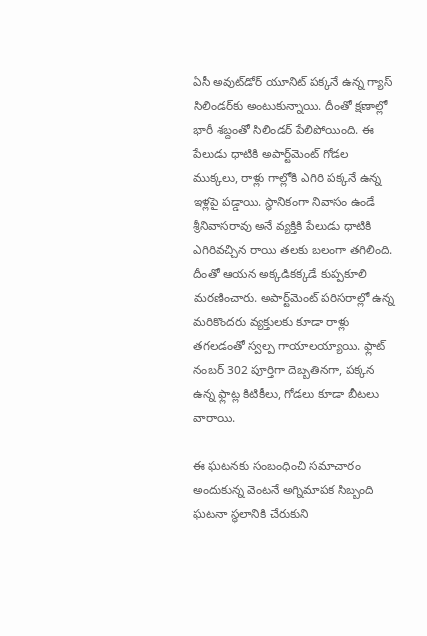ఏసీ అవుట్‌డోర్ యూనిట్ పక్కనే ఉన్న గ్యాస్ సిలిండర్‌కు అంటుకున్నాయి. దీంతో క్షణాల్లో భారీ శబ్దంతో సిలిండర్ పేలిపోయింది. ఈ పేలుడు ధాటికి అపార్ట్‌మెంట్ గోడల ముక్కలు, రాళ్లు గాల్లోకి ఎగిరి పక్కనే ఉన్న ఇళ్లపై పడ్డాయి. స్థానికంగా నివాసం ఉండే శ్రీనివాసరావు అనే వ్యక్తికి పేలుడు ధాటికి ఎగిరివచ్చిన రాయి తలకు బలంగా తగిలింది. దీంతో ఆయన అక్కడికక్కడే కుప్పకూలి మరణించారు. అపార్ట్‌మెంట్ పరిసరాల్లో ఉన్న మరికొందరు వ్యక్తులకు కూడా రాళ్లు తగలడంతో స్వల్ప గాయాలయ్యాయి. ఫ్లాట్ నంబర్ 302 పూర్తిగా దెబ్బతినగా, పక్కన ఉన్న ఫ్లాట్ల కిటికీలు, గోడలు కూడా బీటలు వారాయి.

ఈ ఘటనకు సంబంధించి సమాచారం అందుకున్న వెంటనే అగ్నిమాపక సిబ్బంది ఘటనా స్థలానికి చేరుకుని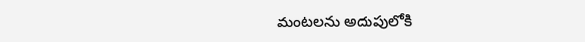మంటలను అదుపులోకి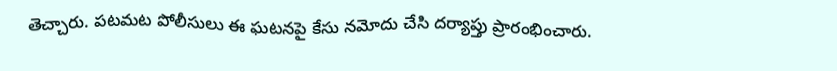తెచ్చారు. పటమట పోలీసులు ఈ ఘటనపై కేసు నమోదు చేసి దర్యాప్తు ప్రారంభించారు.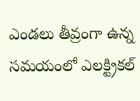ఎండలు తీవ్రంగా ఉన్న సమయంలో ఎలక్ట్రికల్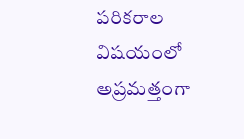పరికరాల విషయంలో అప్రమత్తంగా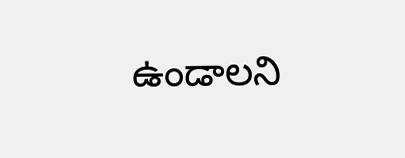ఉండాలని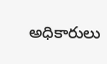అధికారులు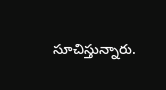సూచిస్తున్నారు.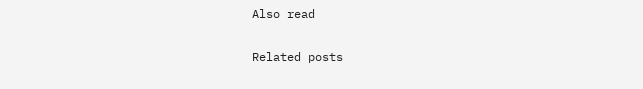Also read

Related posts